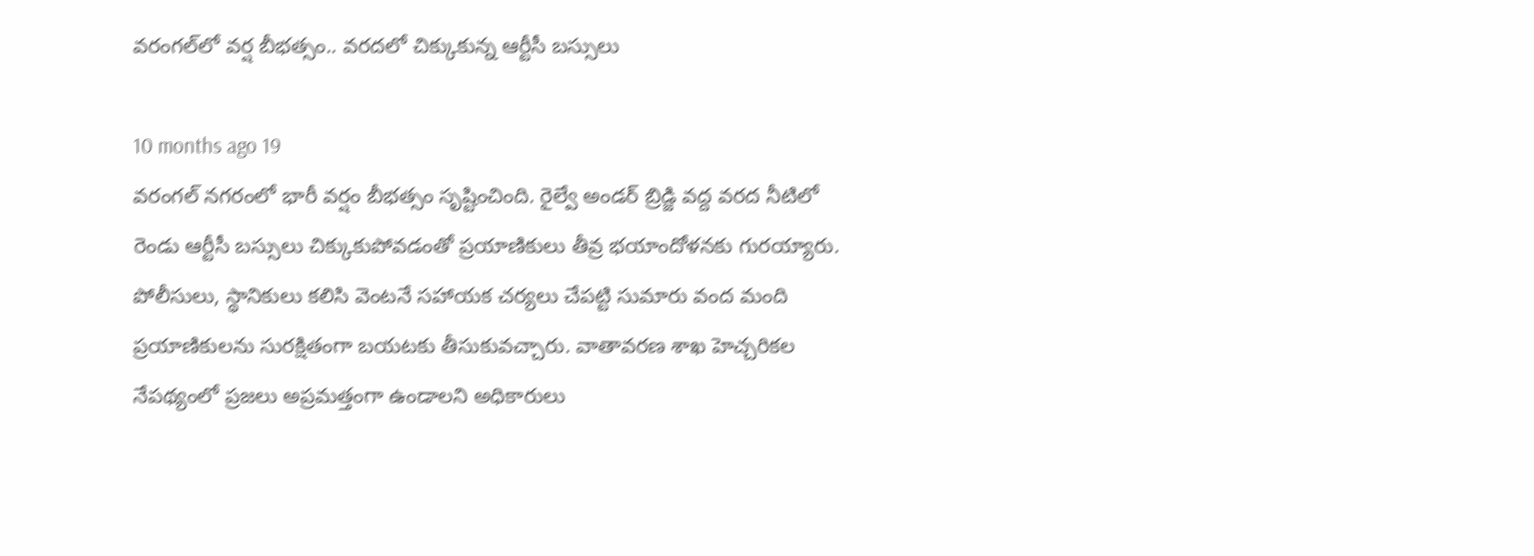వరంగల్‌లో వర్ష బీభత్సం.. వరదలో చిక్కుకున్న ఆర్టీసీ బస్సులు

10 months ago 19
వరంగల్ నగరంలో భారీ వర్షం బీభత్సం సృష్టించింది. రైల్వే అండర్ బ్రిడ్జి వద్ద వరద నీటిలో రెండు ఆర్టీసీ బస్సులు చిక్కుకుపోవడంతో ప్రయాణికులు తీవ్ర భయాందోళనకు గురయ్యారు. పోలీసులు, స్థానికులు కలిసి వెంటనే సహాయక చర్యలు చేపట్టి సుమారు వంద మంది ప్రయాణికులను సురక్షితంగా బయటకు తీసుకువచ్చారు. వాతావరణ శాఖ హెచ్చరికల నేపథ్యంలో ప్రజలు అప్రమత్తంగా ఉండాలని అధికారులు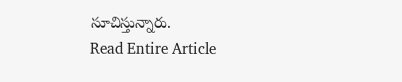సూచిస్తున్నారు.
Read Entire Article